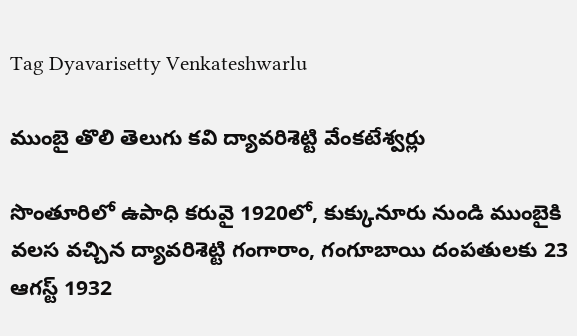Tag Dyavarisetty Venkateshwarlu

ముంబై తొలి తెలుగు కవి ద్యావరిశెట్టి వేంకటేశ్వర్లు

సొంతూరిలో ఉపాధి కరువై 1920లో, కుక్కునూరు నుండి ముంబైకి వలస వచ్చిన ద్యావరిశెట్టి గంగారాం, గంగూబాయి దంపతులకు 23 ఆగస్ట్ 1932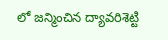లో జన్మించిన ద్యావరిశెట్టి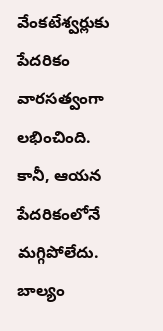వేంకటేశ్వర్లుకు పేదరికం వారసత్వంగా లభించింది. కానీ, ఆయన పేదరికంలోనే మగ్గిపోలేదు. బాల్యం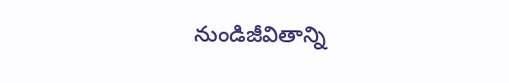నుండిజీవితాన్ని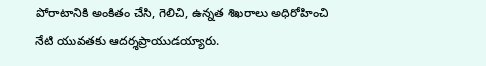పోరాటానికి అంకితం చేసి, గెలిచి, ఉన్నత శిఖరాలు అధిరోహించి నేటి యువతకు ఆదర్శప్రాయుడయ్యారు.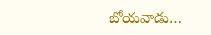బోయవాడు…